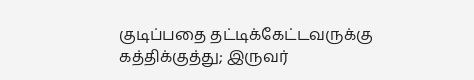குடிப்பதை தட்டிக்கேட்டவருக்கு கத்திக்குத்து; இருவர்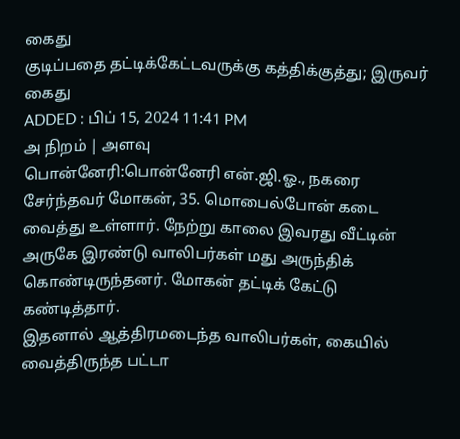கைது
குடிப்பதை தட்டிக்கேட்டவருக்கு கத்திக்குத்து; இருவர் கைது
ADDED : பிப் 15, 2024 11:41 PM
அ நிறம் | அளவு
பொன்னேரி:பொன்னேரி என்.ஜி.ஓ., நகரை சேர்ந்தவர் மோகன், 35. மொபைல்போன் கடை வைத்து உள்ளார். நேற்று காலை இவரது வீட்டின் அருகே இரண்டு வாலிபர்கள் மது அருந்திக் கொண்டிருந்தனர். மோகன் தட்டிக் கேட்டு கண்டித்தார்.
இதனால் ஆத்திரமடைந்த வாலிபர்கள், கையில் வைத்திருந்த பட்டா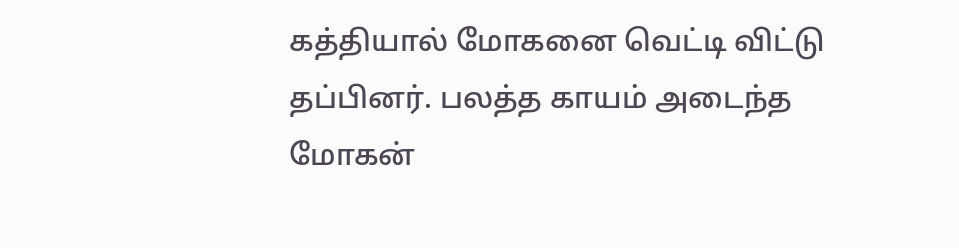கத்தியால் மோகனை வெட்டி விட்டு தப்பினர். பலத்த காயம் அடைந்த மோகன்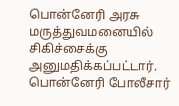பொன்னேரி அரசு மருத்துவமனையில் சிகிச்சைக்கு அனுமதிக்கப்பட்டார்.
பொன்னேரி போலீசார்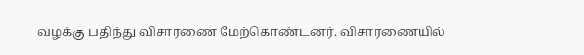வழக்கு பதிந்து விசாரணை மேற்கொண்டனர். விசாரணையில்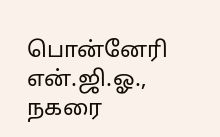பொன்னேரி என்.ஜி.ஓ., நகரை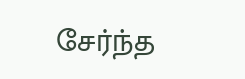சேர்ந்த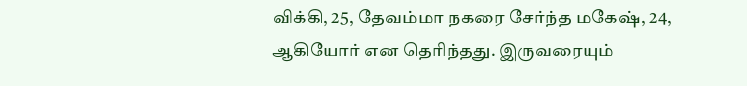விக்கி, 25, தேவம்மா நகரை சேர்ந்த மகேஷ், 24, ஆகியோர் என தெரிந்தது. இருவரையும்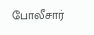போலீசார்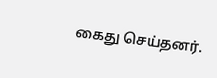கைது செய்தனர்.